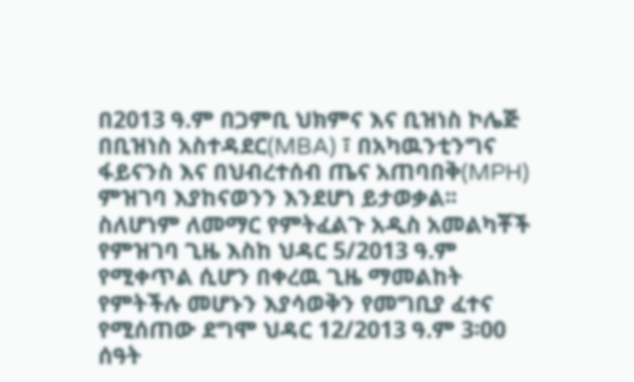በ2013 ዓ.ም በጋምቢ ህክምና እና ቢዝነስ ኮሌጅ በቢዝነስ አስተዳደር(MBA) ፣ በአካዉንቲንግና ፋይናንስ እና በህብረተሰብ ጤና አጠባበቅ(MPH) ምዝገባ እያከናወንን እንደሆነ ይታወቃል፡፡ ስለሆነም ለመማር የምትፈልጉ አዲስ አመልካቾች የምዝገባ ጊዜ እስከ ህዳር 5/2013 ዓ.ም የሚቀጥል ሲሆን በቀረዉ ጊዜ ማመልከት የምትችሉ መሆኑን እያሳወቅን የመግቢያ ፈተና የሚሰጠው ደግሞ ህዳር 12/2013 ዓ.ም 3፡00 ሰዓት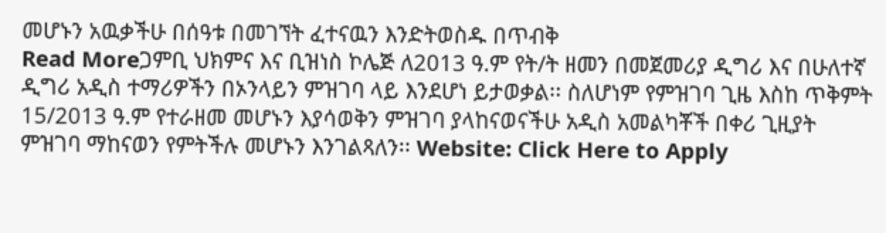መሆኑን አዉቃችሁ በሰዓቱ በመገኘት ፈተናዉን እንድትወስዱ በጥብቅ
Read Moreጋምቢ ህክምና እና ቢዝነስ ኮሌጅ ለ2013 ዓ.ም የት/ት ዘመን በመጀመሪያ ዲግሪ እና በሁለተኛ ዲግሪ አዲስ ተማሪዎችን በኦንላይን ምዝገባ ላይ እንደሆነ ይታወቃል፡፡ ስለሆነም የምዝገባ ጊዜ እስከ ጥቅምት 15/2013 ዓ.ም የተራዘመ መሆኑን እያሳወቅን ምዝገባ ያላከናወናችሁ አዲስ አመልካቾች በቀሪ ጊዚያት ምዝገባ ማከናወን የምትችሉ መሆኑን እንገልጻለን፡፡ Website: Click Here to Apply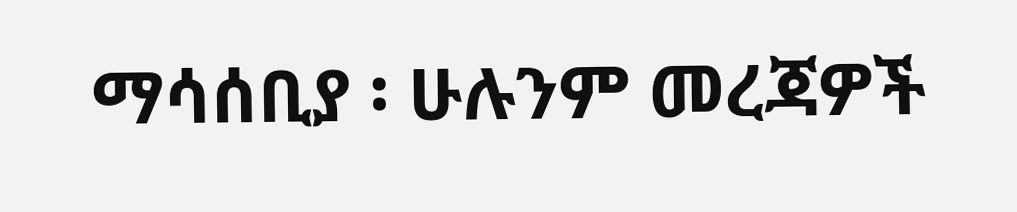ማሳሰቢያ ፡ ሁሉንም መረጃዎች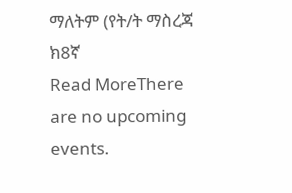ማለትም (የት/ት ማስረጃ ክ8ኛ
Read MoreThere are no upcoming events.